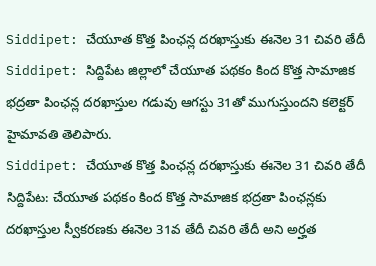Siddipet: చేయూత కొత్త పింఛన్ల దరఖాస్తుకు ఈనెల 31 చివరి తేదీ
Siddipet: సిద్దిపేట జిల్లాలో చేయూత పథకం కింద కొత్త సామాజిక భద్రతా పింఛన్ల దరఖాస్తుల గడువు ఆగస్టు 31తో ముగుస్తుందని కలెక్టర్ హైమావతి తెలిపారు.
Siddipet: చేయూత కొత్త పింఛన్ల దరఖాస్తుకు ఈనెల 31 చివరి తేదీ
సిద్దిపేట: చేయూత పథకం కింద కొత్త సామాజిక భద్రతా పింఛన్లకు దరఖాస్తుల స్వీకరణకు ఈనెల 31వ తేదీ చివరి తేదీ అని అర్హత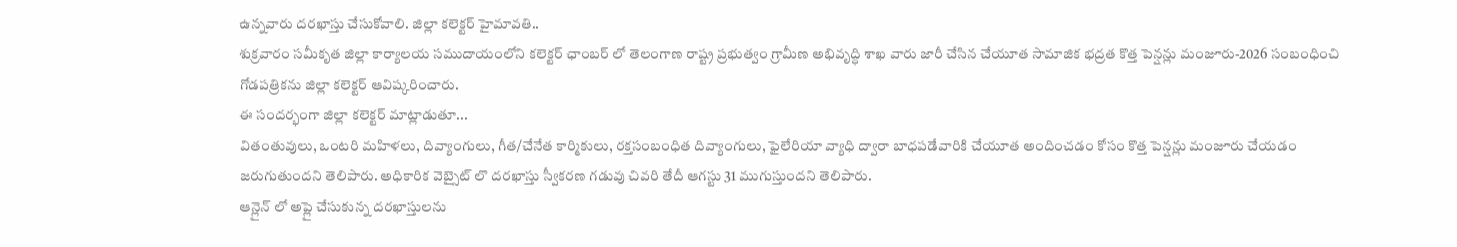ఉన్నవారు దరఖాస్తు చేసుకోవాలి. జిల్లా కలెక్టర్ హైమావతి..
శుక్రవారం సమీకృత జిల్లా కార్యాలయ సముదాయంలోని కలెక్టర్ ఛాంబర్ లో తెలంగాణ రాష్ట్ర ప్రభుత్వం గ్రామీణ అభివృద్ధి శాఖ వారు జారీ చేసిన చేయూత సామాజిక భద్రత కొత్త పెన్షన్లు మంజూరు-2026 సంబంధించి గోడపత్రికను జిల్లా కలెక్టర్ ఆవిష్కరించారు.
ఈ సందర్భంగా జిల్లా కలెక్టర్ మాట్లాడుతూ...
వితంతువులు, ఒంటరి మహిళలు, దివ్యాంగులు, గీత/చేనేత కార్మికులు, రక్తసంబంధిత దివ్యాంగులు, ఫైలేరియా వ్యాధి ద్వారా బాధపడేవారికి చేయూత అందించడం కోసం కొత్త పెన్షన్లు మంజూరు చేయడం జరుగుతుందని తెలిపారు. అధికారిక వెబ్సైట్ లొ దరఖాస్తు స్వీకరణ గడువు చివరి తేదీ ఆగస్టు 31 ముగుస్తుందని తెలిపారు.
ఆన్లైన్ లో అప్లై చేసుకున్న దరఖాస్తులను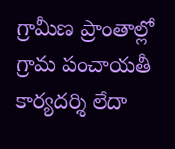గ్రామీణ ప్రాంతాల్లో గ్రామ పంచాయతీ కార్యదర్శి లేదా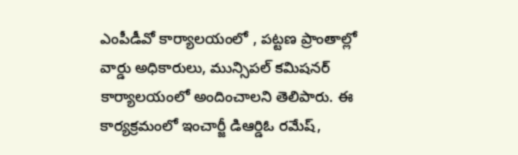ఎంపీడీవో కార్యాలయంలో , పట్టణ ప్రాంతాల్లో వార్డు అధికారులు, మున్సిపల్ కమిషనర్ కార్యాలయంలో అందించాలని తెలిపారు. ఈ కార్యక్రమంలో ఇంచార్జీ డిఆర్డిఓ రమేష్,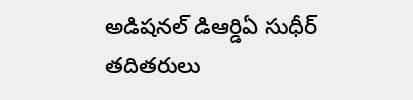అడిషనల్ డిఆర్డిఏ సుధీర్ తదితరులు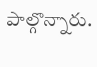పాల్గొన్నారు.